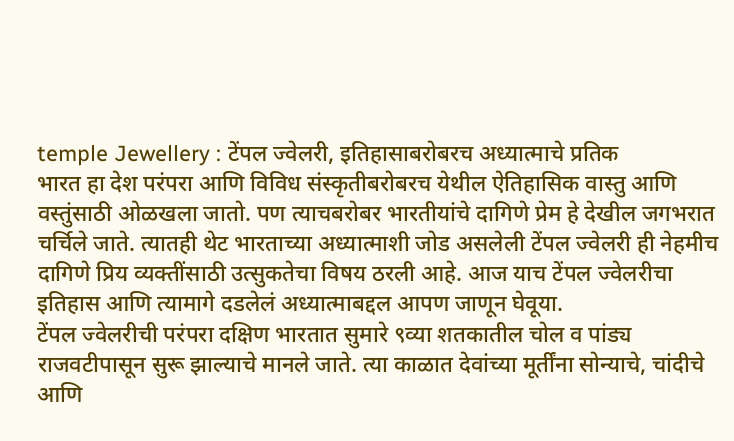temple Jewellery : टेंपल ज्वेलरी, इतिहासाबरोबरच अध्यात्माचे प्रतिक
भारत हा देश परंपरा आणि विविध संस्कृतीबरोबरच येथील ऐतिहासिक वास्तु आणि वस्तुंसाठी ओळखला जातो. पण त्याचबरोबर भारतीयांचे दागिणे प्रेम हे देखील जगभरात चर्चिले जाते. त्यातही थेट भारताच्या अध्यात्माशी जोड असलेली टेंपल ज्वेलरी ही नेहमीच दागिणे प्रिय व्यक्तींसाठी उत्सुकतेचा विषय ठरली आहे. आज याच टेंपल ज्वेलरीचा इतिहास आणि त्यामागे दडलेलं अध्यात्माबद्दल आपण जाणून घेवूया.
टेंपल ज्वेलरीची परंपरा दक्षिण भारतात सुमारे ९व्या शतकातील चोल व पांड्य राजवटीपासून सुरू झाल्याचे मानले जाते. त्या काळात देवांच्या मूर्तींना सोन्याचे, चांदीचे आणि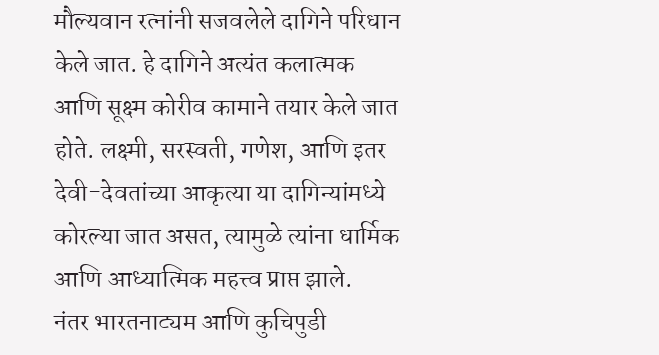मौल्यवान रत्नांनी सजवलेले दागिने परिधान केले जात. हे दागिने अत्यंत कलात्मक आणि सूक्ष्म कोरीव कामाने तयार केले जात होते. लक्ष्मी, सरस्वती, गणेश, आणि इतर देवी-देवतांच्या आकृत्या या दागिन्यांमध्ये कोरल्या जात असत, त्यामुळे त्यांना धार्मिक आणि आध्यात्मिक महत्त्व प्राप्त झाले.
नंतर भारतनाट्यम आणि कुचिपुडी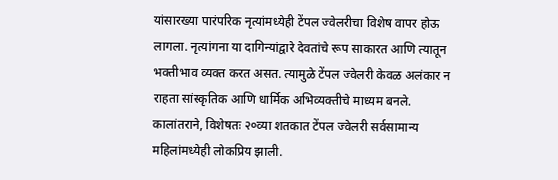यांसारख्या पारंपरिक नृत्यांमध्येही टेंपल ज्वेलरीचा विशेष वापर होऊ लागला. नृत्यांगना या दागिन्यांद्वारे देवतांचे रूप साकारत आणि त्यातून भक्तीभाव व्यक्त करत असत. त्यामुळे टेंपल ज्वेलरी केवळ अलंकार न राहता सांस्कृतिक आणि धार्मिक अभिव्यक्तीचे माध्यम बनले.
कालांतराने, विशेषतः २०व्या शतकात टेंपल ज्वेलरी सर्वसामान्य महिलांमध्येही लोकप्रिय झाली.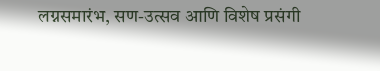लग्नसमारंभ, सण-उत्सव आणि विशेष प्रसंगी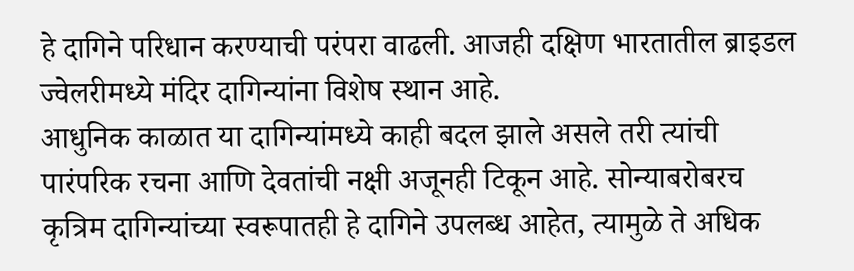हे दागिने परिधान करण्याची परंपरा वाढली. आजही दक्षिण भारतातील ब्राइडल ज्वेलरीमध्ये मंदिर दागिन्यांना विशेष स्थान आहे.
आधुनिक काळात या दागिन्यांमध्ये काही बदल झाले असले तरी त्यांची पारंपरिक रचना आणि देवतांची नक्षी अजूनही टिकून आहे. सोन्याबरोबरच कृत्रिम दागिन्यांच्या स्वरूपातही हे दागिने उपलब्ध आहेत, त्यामुळे ते अधिक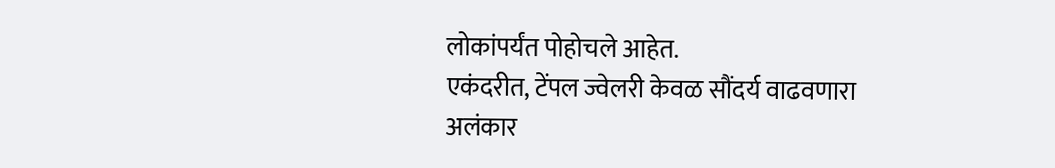लोकांपर्यंत पोहोचले आहेत.
एकंदरीत, टेंपल ज्वेलरी केवळ सौंदर्य वाढवणारा अलंकार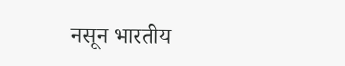नसून भारतीय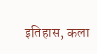इतिहास, कला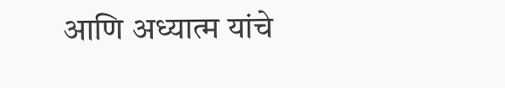आणि अध्यात्म यांचे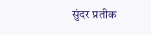सुंदर प्रतीक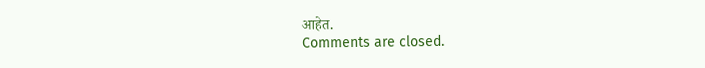आहेत.
Comments are closed.